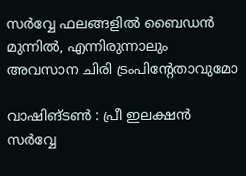സര്‍വ്വേ ഫലങ്ങളില്‍ ബൈഡന്‍ മുന്നില്‍, എന്നിരുന്നാലും അവസാന ചിരി ട്രംപിന്റേതാവുമോ

വാഷിങ്ടൺ : പ്രീ ഇലക്ഷൻ സർവ്വേ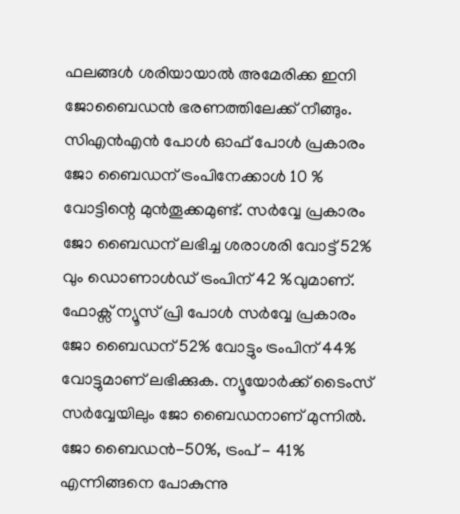ഫലങ്ങൾ ശരിയായാൽ അമേരിക്ക ഇനി ജോബൈഡൻ ഭരണത്തിലേക്ക് നീങ്ങും. സിഎൻഎൻ പോൾ ഓഫ് പോൾ പ്രകാരം ജോ ബൈഡന് ട്രംപിനേക്കാൾ 10 % വോട്ടിന്റെ മുൻതൂക്കമുണ്ട്. സർവ്വേ പ്രകാരം ജോ ബൈഡന് ലഭിച്ച ശരാശരി വോട്ട് 52% വും ഡൊണാൾഡ് ട്രംപിന് 42 %വുമാണ്. ഫോക്സ് ന്യൂസ് പ്രി പോൾ സർവ്വേ പ്രകാരം ജോ ബൈഡന് 52% വോട്ടും ട്രംപിന് 44% വോട്ടുമാണ് ലഭിക്കുക. ന്യൂയോർക്ക് ടൈംസ് സർവ്വേയിലും ജോ ബൈഡനാണ് മുന്നിൽ. ജോ ബൈഡൻ-50%, ട്രംപ് - 41% എന്നിങ്ങനെ പോകുന്നു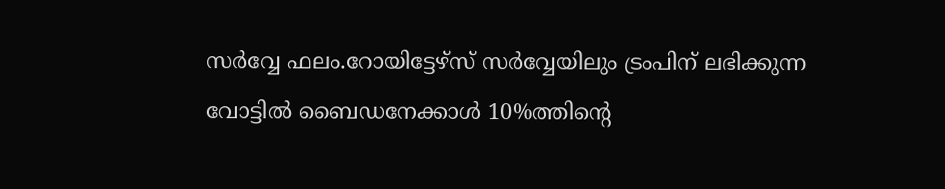സർവ്വേ ഫലം.റോയിട്ടേഴ്സ് സർവ്വേയിലും ട്രംപിന് ലഭിക്കുന്ന വോട്ടിൽ ബൈഡനേക്കാൾ 10%ത്തിന്റെ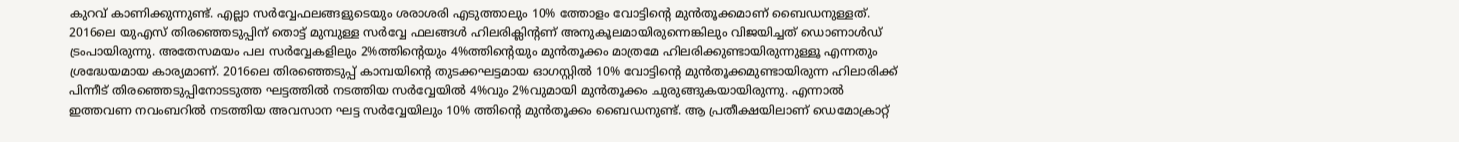കുറവ് കാണിക്കുന്നുണ്ട്. എല്ലാ സർവ്വേഫലങ്ങളുടെയും ശരാശരി എടുത്താലും 10% ത്തോളം വോട്ടിന്റെ മുൻതൂക്കമാണ് ബൈഡനുള്ളത്. 2016ലെ യുഎസ് തിരഞ്ഞെടുപ്പിന് തൊട്ട് മുമ്പുള്ള സർവ്വേ ഫലങ്ങൾ ഹിലരിക്ലിന്റണ് അനുകൂലമായിരുന്നെങ്കിലും വിജയിച്ചത് ഡൊണാൾഡ് ട്രംപായിരുന്നു. അതേസമയം പല സർവ്വേകളിലും 2%ത്തിന്റെയും 4%ത്തിന്റെയും മുൻതൂക്കം മാത്രമേ ഹിലരിക്കുണ്ടായിരുന്നുള്ളൂ എന്നതും ശ്രദ്ധേയമായ കാര്യമാണ്. 2016ലെ തിരഞ്ഞെടുപ്പ് കാമ്പയിന്റെ തുടക്കഘട്ടമായ ഓഗസ്റ്റിൽ 10% വോട്ടിന്റെ മുൻതൂക്കമുണ്ടായിരുന്ന ഹിലാരിക്ക് പിന്നീട് തിരഞ്ഞെടുപ്പിനോടടുത്ത ഘട്ടത്തിൽ നടത്തിയ സർവ്വേയിൽ 4%വും 2%വുമായി മുൻതൂക്കം ചുരുങ്ങുകയായിരുന്നു. എന്നാൽ ഇത്തവണ നവംബറിൽ നടത്തിയ അവസാന ഘട്ട സർവ്വേയിലും 10% ത്തിന്റെ മുൻതൂക്കം ബൈഡനുണ്ട്. ആ പ്രതീക്ഷയിലാണ് ഡെമോക്രാറ്റ്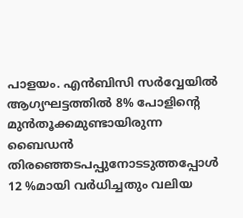പാളയം. എൻബിസി സർവ്വേയിൽ ആഗ്യഘട്ടത്തിൽ 8% പോളിന്റെ മുൻതൂക്കമുണ്ടായിരുന്ന ബൈഡൻ തിരഞ്ഞെടപപ്പുനോടടുത്തപ്പോൾ 12 %മായി വർധിച്ചതും വലിയ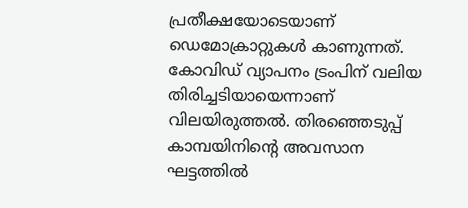പ്രതീക്ഷയോടെയാണ് ഡെമോക്രാറ്റുകൾ കാണുന്നത്. കോവിഡ് വ്യാപനം ട്രംപിന് വലിയ തിരിച്ചടിയായെന്നാണ് വിലയിരുത്തൽ. തിരഞ്ഞെടുപ്പ് കാമ്പയിനിന്റെ അവസാന ഘട്ടത്തിൽ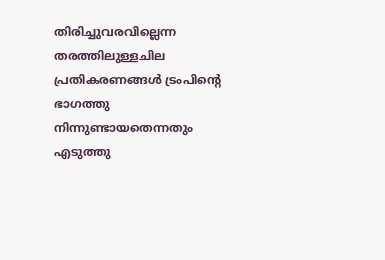തിരിച്ചുവരവില്ലെന്ന തരത്തിലുള്ളചില പ്രതികരണങ്ങൾ ട്രംപിന്റെ ഭാഗത്തു നിന്നുണ്ടായതെന്നതും എടുത്തു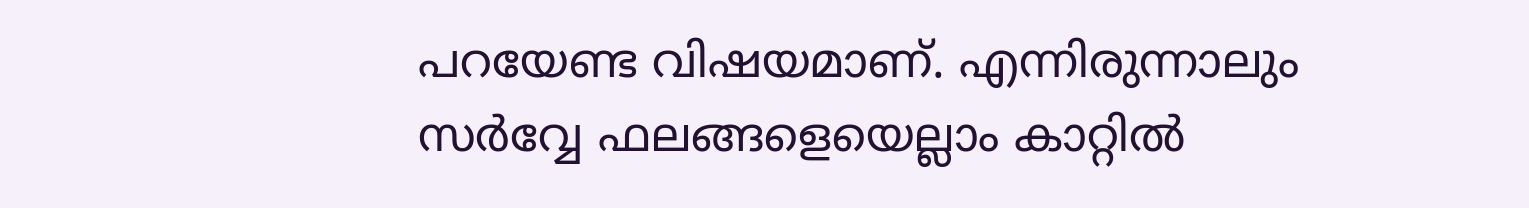പറയേണ്ട വിഷയമാണ്. എന്നിരുന്നാലും സർവ്വേ ഫലങ്ങളെയെല്ലാം കാറ്റിൽ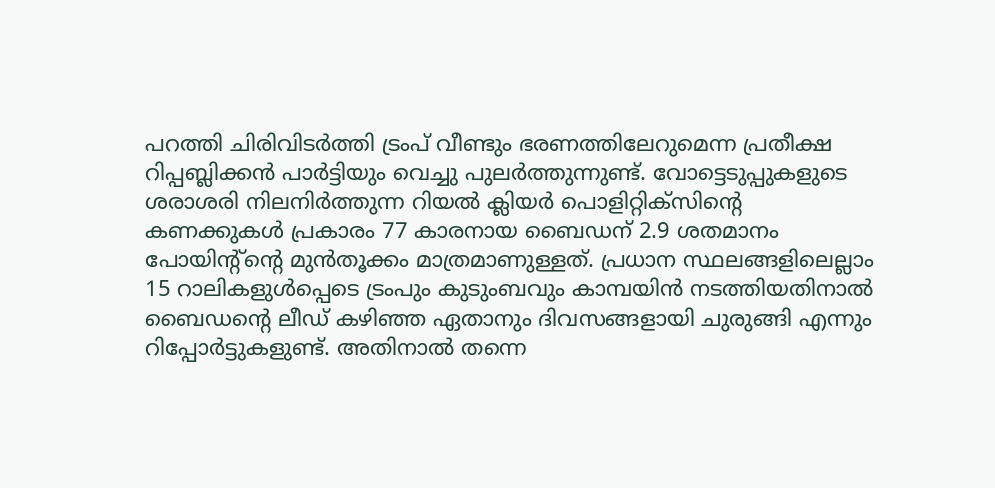പറത്തി ചിരിവിടർത്തി ട്രംപ് വീണ്ടും ഭരണത്തിലേറുമെന്ന പ്രതീക്ഷ റിപ്പബ്ലിക്കൻ പാർട്ടിയും വെച്ചു പുലർത്തുന്നുണ്ട്. വോട്ടെടുപ്പുകളുടെ ശരാശരി നിലനിർത്തുന്ന റിയൽ ക്ലിയർ പൊളിറ്റിക്സിന്റെ കണക്കുകൾ പ്രകാരം 77 കാരനായ ബൈഡന് 2.9 ശതമാനം പോയിന്റ്ന്റെ മുൻതൂക്കം മാത്രമാണുള്ളത്. പ്രധാന സ്ഥലങ്ങളിലെല്ലാം 15 റാലികളുൾപ്പെടെ ട്രംപും കുടുംബവും കാമ്പയിൻ നടത്തിയതിനാൽ ബൈഡന്റെ ലീഡ് കഴിഞ്ഞ ഏതാനും ദിവസങ്ങളായി ചുരുങ്ങി എന്നും റിപ്പോർട്ടുകളുണ്ട്. അതിനാൽ തന്നെ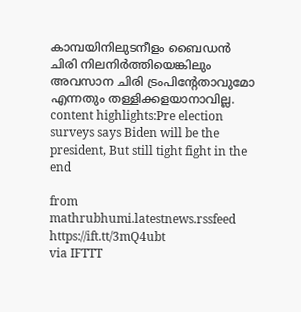കാമ്പയിനിലുടനീളം ബൈഡൻ ചിരി നിലനിർത്തിയെങ്കിലും അവസാന ചിരി ട്രംപിന്റേതാവുമോ എന്നതും തള്ളിക്കളയാനാവില്ല. content highlights:Pre election surveys says Biden will be the president, But still tight fight in the end

from mathrubhumi.latestnews.rssfeed https://ift.tt/3mQ4ubt
via IFTTT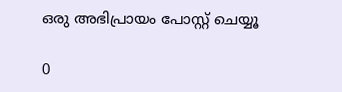ഒരു അഭിപ്രായം പോസ്റ്റ് ചെയ്യൂ

0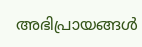അഭിപ്രായങ്ങള്‍